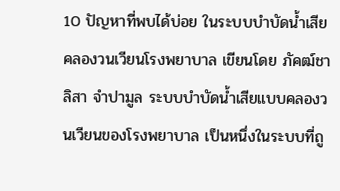10 ปัญหาที่พบได้บ่อย ในระบบบำบัดน้ำเสียคลองวนเวียนโรงพยาบาล เขียนโดย ภัคฒ์ชาลิสา จำปามูล ระบบบำบัดน้ำเสียแบบคลองวนเวียนของโรงพยาบาล เป็นหนึ่งในระบบที่ถู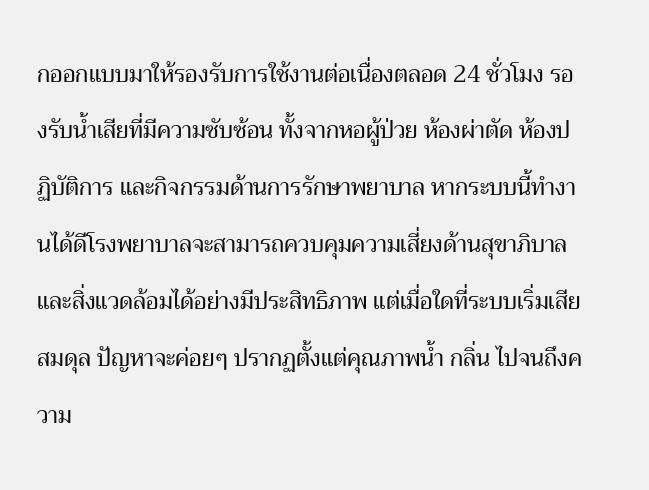กออกแบบมาให้รองรับการใช้งานต่อเนื่องตลอด 24 ชั่วโมง รองรับน้ำเสียที่มีความซับซ้อน ทั้งจากหอผู้ป่วย ห้องผ่าตัด ห้องปฏิบัติการ และกิจกรรมด้านการรักษาพยาบาล หากระบบนี้ทำงานได้ดีโรงพยาบาลจะสามารถควบคุมความเสี่ยงด้านสุขาภิบาลและสิ่งแวดล้อมได้อย่างมีประสิทธิภาพ แต่เมื่อใดที่ระบบเริ่มเสียสมดุล ปัญหาจะค่อยๆ ปรากฏตั้งแต่คุณภาพน้ำ กลิ่น ไปจนถึงความ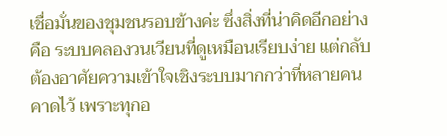เชื่อมั่นของชุมชนรอบข้างค่ะ ซึ่งสิ่งที่น่าคิดอีกอย่างคือ ระบบคลองวนเวียนที่ดูเหมือนเรียบง่าย แต่กลับต้องอาศัยความเข้าใจเชิงระบบมากกว่าที่หลายคนคาดไว้ เพราะทุกอ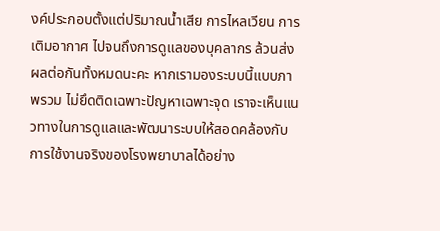งค์ประกอบตั้งแต่ปริมาณน้ำเสีย การไหลเวียน การเติมอากาศ ไปจนถึงการดูแลของบุคลากร ล้วนส่งผลต่อกันทั้งหมดนะคะ หากเรามองระบบนี้แบบภาพรวม ไม่ยึดติดเฉพาะปัญหาเฉพาะจุด เราจะเห็นแนวทางในการดูแลและพัฒนาระบบให้สอดคล้องกับการใช้งานจริงของโรงพยาบาลได้อย่าง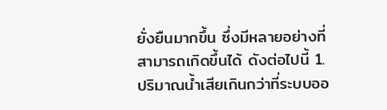ยั่งยืนมากขึ้น ซึ่งมีหลายอย่างที่สามารถเกิดขึ้นได้ ดังต่อไปนี้ 1. ปริมาณน้ำเสียเกินกว่าที่ระบบออ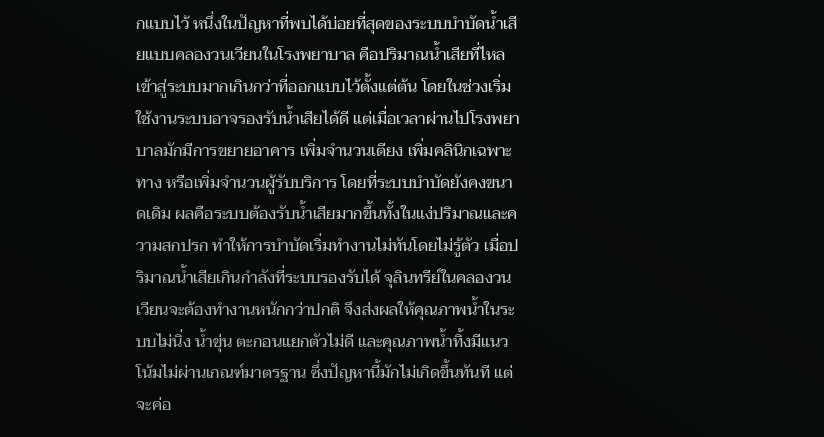กแบบไว้ หนึ่งในปัญหาที่พบได้บ่อยที่สุดของระบบบำบัดน้ำเสียแบบคลองวนเวียนในโรงพยาบาล คือปริมาณน้ำเสียที่ไหลเข้าสู่ระบบมากเกินกว่าที่ออกแบบไว้ตั้งแต่ต้น โดยในช่วงเริ่มใช้งานระบบอาจรองรับน้ำเสียได้ดี แต่เมื่อเวลาผ่านไปโรงพยาบาลมักมีการขยายอาคาร เพิ่มจำนวนเตียง เพิ่มคลินิกเฉพาะทาง หรือเพิ่มจำนวนผู้รับบริการ โดยที่ระบบบำบัดยังคงขนาดเดิม ผลคือระบบต้องรับน้ำเสียมากขึ้นทั้งในแง่ปริมาณและความสกปรก ทำให้การบำบัดเริ่มทำงานไม่ทันโดยไม่รู้ตัว เมื่อปริมาณน้ำเสียเกินกำลังที่ระบบรองรับได้ จุลินทรีย์ในคลองวนเวียนจะต้องทำงานหนักกว่าปกติ จึงส่งผลให้คุณภาพน้ำในระบบไม่นิ่ง น้ำขุ่น ตะกอนแยกตัวไม่ดี และคุณภาพน้ำทิ้งมีแนวโน้มไม่ผ่านเกณฑ์มาตรฐาน ซึ่งปัญหานี้มักไม่เกิดขึ้นทันที แต่จะค่อ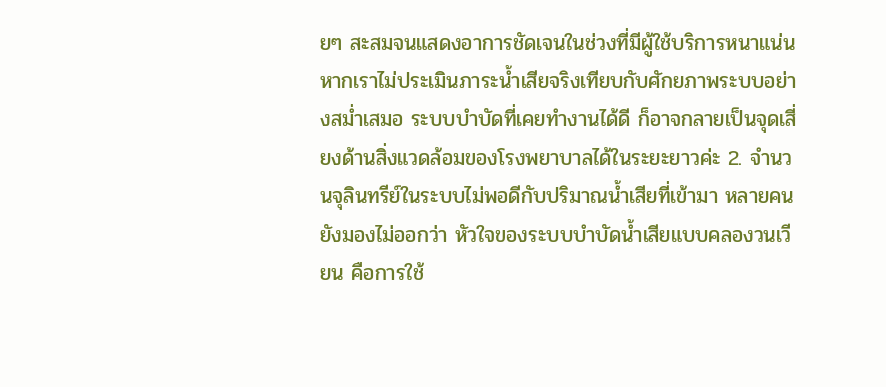ยๆ สะสมจนแสดงอาการชัดเจนในช่วงที่มีผู้ใช้บริการหนาแน่น หากเราไม่ประเมินภาระน้ำเสียจริงเทียบกับศักยภาพระบบอย่างสม่ำเสมอ ระบบบำบัดที่เคยทำงานได้ดี ก็อาจกลายเป็นจุดเสี่ยงด้านสิ่งแวดล้อมของโรงพยาบาลได้ในระยะยาวค่ะ 2. จำนวนจุลินทรีย์ในระบบไม่พอดีกับปริมาณน้ำเสียที่เข้ามา หลายคนยังมองไม่ออกว่า หัวใจของระบบบำบัดน้ำเสียแบบคลองวนเวียน คือการใช้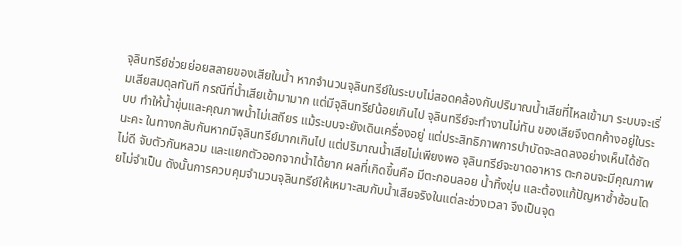จุลินทรีย์ช่วยย่อยสลายของเสียในน้ำ หากจำนวนจุลินทรีย์ในระบบไม่สอดคล้องกับปริมาณน้ำเสียที่ไหลเข้ามา ระบบจะเริ่มเสียสมดุลทันที กรณีที่น้ำเสียเข้ามามาก แต่มีจุลินทรีย์น้อยเกินไป จุลินทรีย์จะทำงานไม่ทัน ของเสียจึงตกค้างอยู่ในระบบ ทำให้น้ำขุ่นและคุณภาพน้ำไม่เสถียร แม้ระบบจะยังเดินเครื่องอยู่ แต่ประสิทธิภาพการบำบัดจะลดลงอย่างเห็นได้ชัดนะคะ ในทางกลับกันหากมีจุลินทรีย์มากเกินไป แต่ปริมาณน้ำเสียไม่เพียงพอ จุลินทรีย์จะขาดอาหาร ตะกอนจะมีคุณภาพไม่ดี จับตัวกันหลวม และแยกตัวออกจากน้ำได้ยาก ผลที่เกิดขึ้นคือ มีตะกอนลอย น้ำทิ้งขุ่น และต้องแก้ปัญหาซ้ำซ้อนโดยไม่จำเป็น ดังนั้นการควบคุมจำนวนจุลินทรีย์ให้เหมาะสมกับน้ำเสียจริงในแต่ละช่วงเวลา จึงเป็นจุด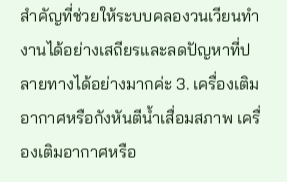สำคัญที่ช่วยให้ระบบคลองวนเวียนทำงานได้อย่างเสถียรและลดปัญหาที่ปลายทางได้อย่างมากค่ะ 3. เครื่องเติมอากาศหรือกังหันตีน้ำเสื่อมสภาพ เครื่องเติมอากาศหรือ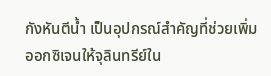กังหันตีน้ำ เป็นอุปกรณ์สำคัญที่ช่วยเพิ่มออกซิเจนให้จุลินทรีย์ใน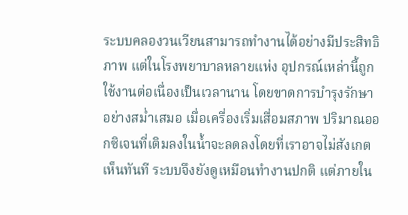ระบบคลองวนเวียนสามารถทำงานได้อย่างมีประสิทธิภาพ แต่ในโรงพยาบาลหลายแห่ง อุปกรณ์เหล่านี้ถูกใช้งานต่อเนื่องเป็นเวลานาน โดยขาดการบำรุงรักษาอย่างสม่ำเสมอ เมื่อเครื่องเริ่มเสื่อมสภาพ ปริมาณออกซิเจนที่เติมลงในน้ำจะลดลงโดยที่เราอาจไม่สังเกตเห็นทันที ระบบจึงยังดูเหมือนทำงานปกติ แต่ภายใน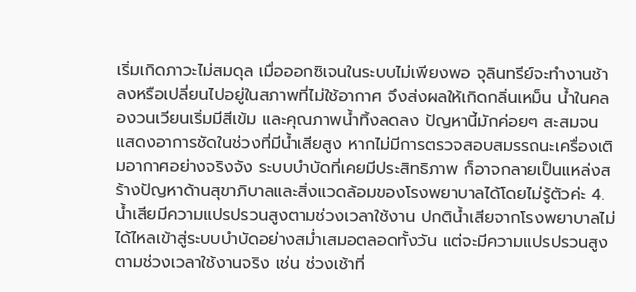เริ่มเกิดภาวะไม่สมดุล เมื่อออกซิเจนในระบบไม่เพียงพอ จุลินทรีย์จะทำงานช้าลงหรือเปลี่ยนไปอยู่ในสภาพที่ไม่ใช้อากาศ จึงส่งผลให้เกิดกลิ่นเหม็น น้ำในคลองวนเวียนเริ่มมีสีเข้ม และคุณภาพน้ำทิ้งลดลง ปัญหานี้มักค่อยๆ สะสมจนแสดงอาการชัดในช่วงที่มีน้ำเสียสูง หากไม่มีการตรวจสอบสมรรถนะเครื่องเติมอากาศอย่างจริงจัง ระบบบำบัดที่เคยมีประสิทธิภาพ ก็อาจกลายเป็นแหล่งสร้างปัญหาด้านสุขาภิบาลและสิ่งแวดล้อมของโรงพยาบาลได้โดยไม่รู้ตัวค่ะ 4. น้ำเสียมีความแปรปรวนสูงตามช่วงเวลาใช้งาน ปกติน้ำเสียจากโรงพยาบาลไม่ได้ไหลเข้าสู่ระบบบำบัดอย่างสม่ำเสมอตลอดทั้งวัน แต่จะมีความแปรปรวนสูงตามช่วงเวลาใช้งานจริง เช่น ช่วงเช้าที่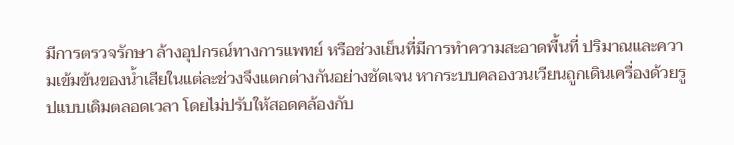มีการตรวจรักษา ล้างอุปกรณ์ทางการแพทย์ หรือช่วงเย็นที่มีการทำความสะอาดพื้นที่ ปริมาณและความเข้มข้นของน้ำเสียในแต่ละช่วงจึงแตกต่างกันอย่างชัดเจน หากระบบคลองวนเวียนถูกเดินเครื่องด้วยรูปแบบเดิมตลอดเวลา โดยไม่ปรับให้สอดคล้องกับ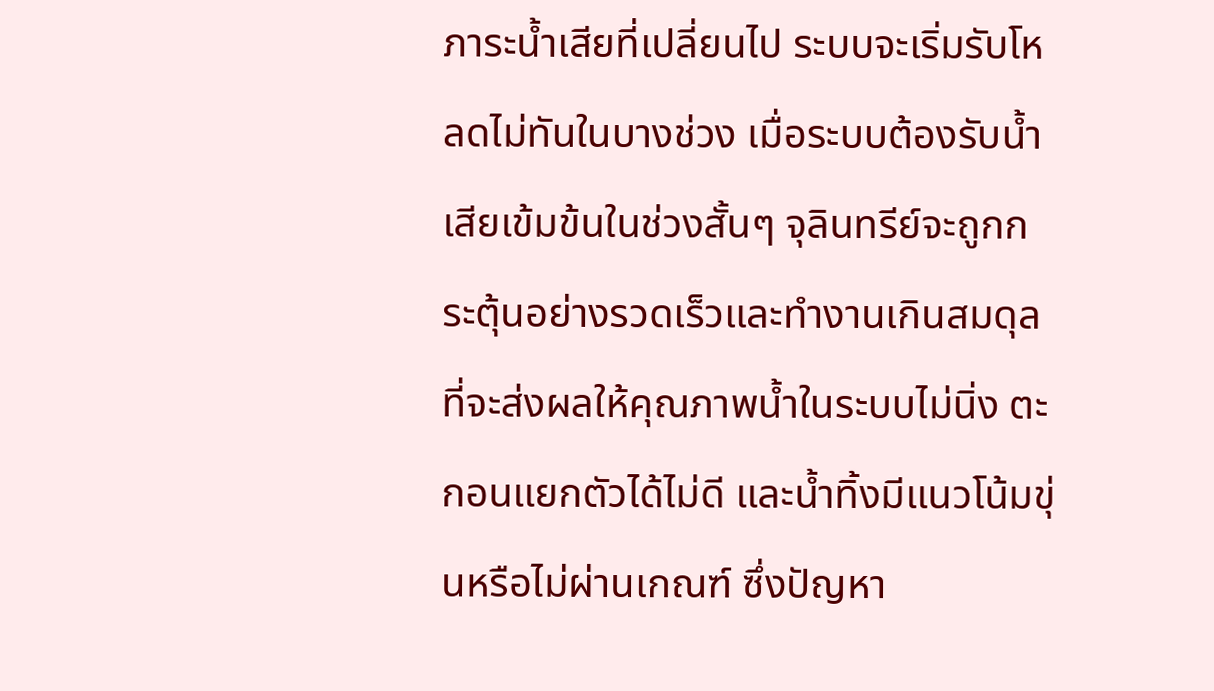ภาระน้ำเสียที่เปลี่ยนไป ระบบจะเริ่มรับโหลดไม่ทันในบางช่วง เมื่อระบบต้องรับน้ำเสียเข้มข้นในช่วงสั้นๆ จุลินทรีย์จะถูกกระตุ้นอย่างรวดเร็วและทำงานเกินสมดุล ที่จะส่งผลให้คุณภาพน้ำในระบบไม่นิ่ง ตะกอนแยกตัวได้ไม่ดี และน้ำทิ้งมีแนวโน้มขุ่นหรือไม่ผ่านเกณฑ์ ซึ่งปัญหา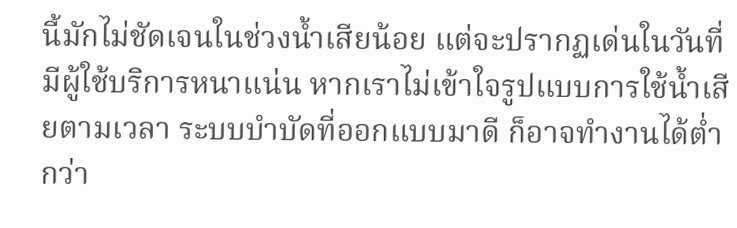นี้มักไม่ชัดเจนในช่วงน้ำเสียน้อย แต่จะปรากฏเด่นในวันที่มีผู้ใช้บริการหนาแน่น หากเราไม่เข้าใจรูปแบบการใช้น้ำเสียตามเวลา ระบบบำบัดที่ออกแบบมาดี ก็อาจทำงานได้ต่ำกว่า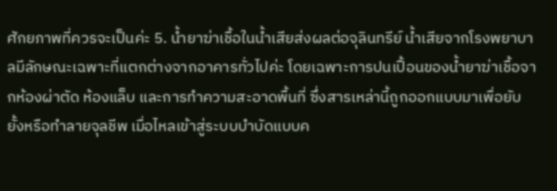ศักยภาพที่ควรจะเป็นค่ะ 5. น้ำยาฆ่าเชื้อในน้ำเสียส่งผลต่อจุลินทรีย์ น้ำเสียจากโรงพยาบาลมีลักษณะเฉพาะที่แตกต่างจากอาคารทั่วไปค่ะ โดยเฉพาะการปนเปื้อนของน้ำยาฆ่าเชื้อจากห้องผ่าตัด ห้องแล็บ และการทำความสะอาดพื้นที่ ซึ่งสารเหล่านี้ถูกออกแบบมาเพื่อยับยั้งหรือทำลายจุลชีพ เมื่อไหลเข้าสู่ระบบบำบัดแบบค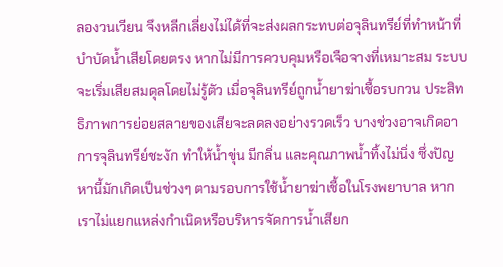ลองวนเวียน จึงหลีกเลี่ยงไม่ได้ที่จะส่งผลกระทบต่อจุลินทรีย์ที่ทำหน้าที่บำบัดน้ำเสียโดยตรง หากไม่มีการควบคุมหรือเจือจางที่เหมาะสม ระบบจะเริ่มเสียสมดุลโดยไม่รู้ตัว เมื่อจุลินทรีย์ถูกน้ำยาฆ่าเชื้อรบกวน ประสิทธิภาพการย่อยสลายของเสียจะลดลงอย่างรวดเร็ว บางช่วงอาจเกิดอาการจุลินทรีย์ชะงัก ทำให้น้ำขุ่น มีกลิ่น และคุณภาพน้ำทิ้งไม่นิ่ง ซึ่งปัญหานี้มักเกิดเป็นช่วงๆ ตามรอบการใช้น้ำยาฆ่าเชื้อในโรงพยาบาล หากเราไม่แยกแหล่งกำเนิดหรือบริหารจัดการน้ำเสียก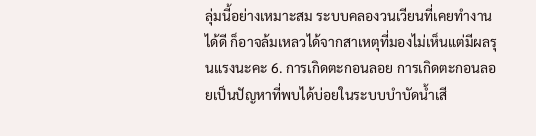ลุ่มนี้อย่างเหมาะสม ระบบคลองวนเวียนที่เคยทำงานได้ดี ก็อาจล้มเหลวได้จากสาเหตุที่มองไม่เห็นแต่มีผลรุนแรงนะคะ 6. การเกิดตะกอนลอย การเกิดตะกอนลอยเป็นปัญหาที่พบได้บ่อยในระบบบำบัดน้ำเสี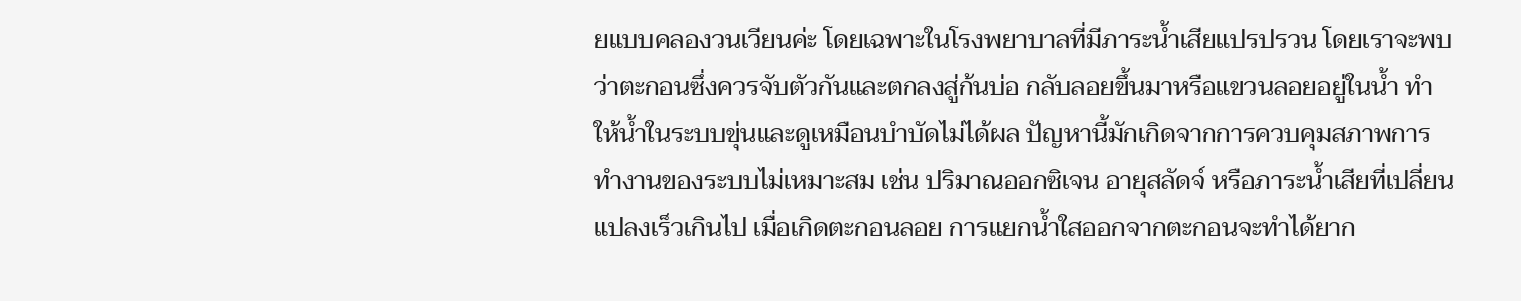ยแบบคลองวนเวียนค่ะ โดยเฉพาะในโรงพยาบาลที่มีภาระน้ำเสียแปรปรวน โดยเราจะพบว่าตะกอนซึ่งควรจับตัวกันและตกลงสู่ก้นบ่อ กลับลอยขึ้นมาหรือแขวนลอยอยู่ในน้ำ ทำให้น้ำในระบบขุ่นและดูเหมือนบำบัดไม่ได้ผล ปัญหานี้มักเกิดจากการควบคุมสภาพการทำงานของระบบไม่เหมาะสม เช่น ปริมาณออกซิเจน อายุสลัดจ์ หรือภาระน้ำเสียที่เปลี่ยนแปลงเร็วเกินไป เมื่อเกิดตะกอนลอย การแยกน้ำใสออกจากตะกอนจะทำได้ยาก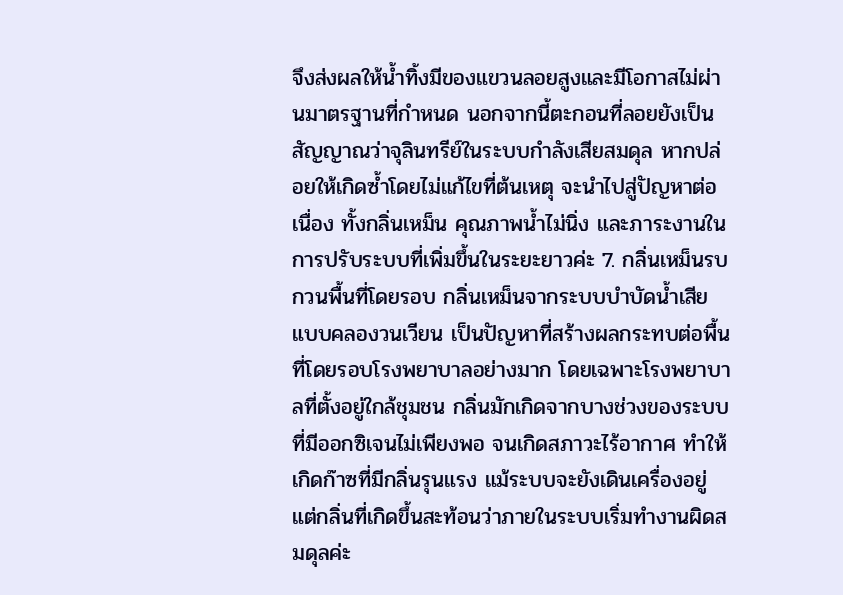จึงส่งผลให้น้ำทิ้งมีของแขวนลอยสูงและมีโอกาสไม่ผ่านมาตรฐานที่กำหนด นอกจากนี้ตะกอนที่ลอยยังเป็นสัญญาณว่าจุลินทรีย์ในระบบกำลังเสียสมดุล หากปล่อยให้เกิดซ้ำโดยไม่แก้ไขที่ต้นเหตุ จะนำไปสู่ปัญหาต่อเนื่อง ทั้งกลิ่นเหม็น คุณภาพน้ำไม่นิ่ง และภาระงานในการปรับระบบที่เพิ่มขึ้นในระยะยาวค่ะ 7. กลิ่นเหม็นรบกวนพื้นที่โดยรอบ กลิ่นเหม็นจากระบบบำบัดน้ำเสียแบบคลองวนเวียน เป็นปัญหาที่สร้างผลกระทบต่อพื้นที่โดยรอบโรงพยาบาลอย่างมาก โดยเฉพาะโรงพยาบาลที่ตั้งอยู่ใกล้ชุมชน กลิ่นมักเกิดจากบางช่วงของระบบที่มีออกซิเจนไม่เพียงพอ จนเกิดสภาวะไร้อากาศ ทำให้เกิดก๊าซที่มีกลิ่นรุนแรง แม้ระบบจะยังเดินเครื่องอยู่ แต่กลิ่นที่เกิดขึ้นสะท้อนว่าภายในระบบเริ่มทำงานผิดสมดุลค่ะ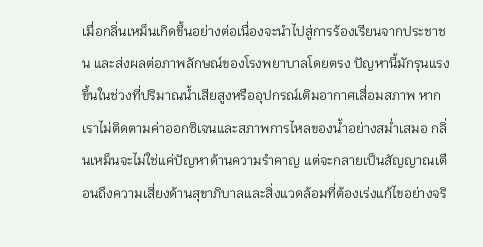เมื่อกลิ่นเหม็นเกิดขึ้นอย่างต่อเนื่องจะนำไปสู่การร้องเรียนจากประชาชน และส่งผลต่อภาพลักษณ์ของโรงพยาบาลโดยตรง ปัญหานี้มักรุนแรงขึ้นในช่วงที่ปริมาณน้ำเสียสูงหรืออุปกรณ์เติมอากาศเสื่อมสภาพ หากเราไม่ติดตามค่าออกซิเจนและสภาพการไหลของน้ำอย่างสม่ำเสมอ กลิ่นเหม็นจะไม่ใช่แค่ปัญหาด้านความรำคาญ แต่จะกลายเป็นสัญญาณเตือนถึงความเสี่ยงด้านสุขาภิบาลและสิ่งแวดล้อมที่ต้องเร่งแก้ไขอย่างจริ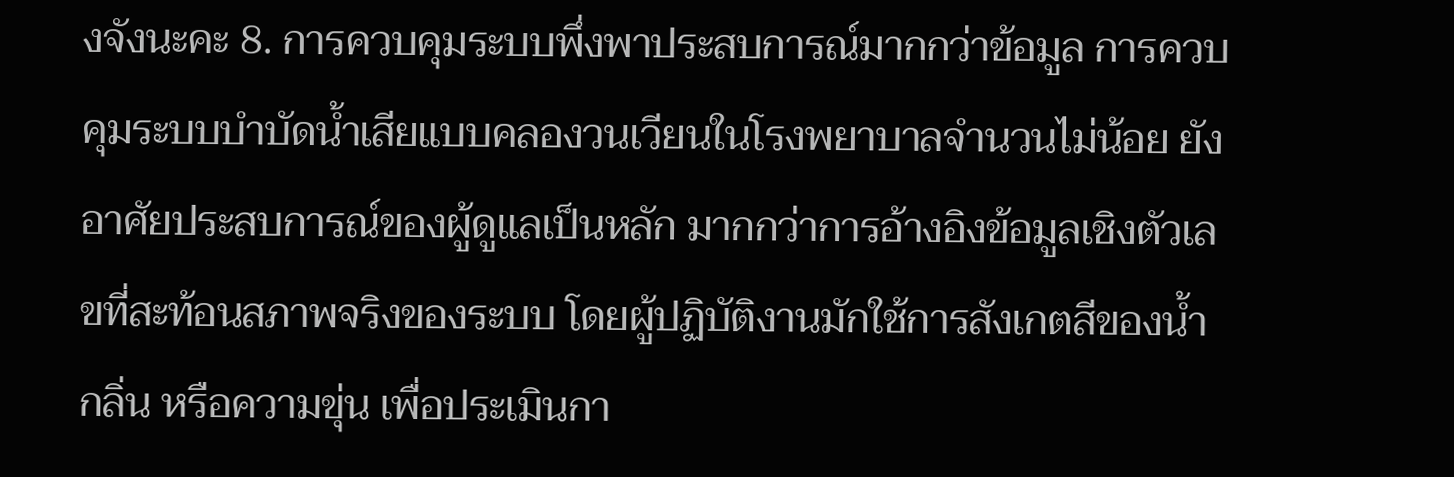งจังนะคะ 8. การควบคุมระบบพึ่งพาประสบการณ์มากกว่าข้อมูล การควบคุมระบบบำบัดน้ำเสียแบบคลองวนเวียนในโรงพยาบาลจำนวนไม่น้อย ยังอาศัยประสบการณ์ของผู้ดูแลเป็นหลัก มากกว่าการอ้างอิงข้อมูลเชิงตัวเลขที่สะท้อนสภาพจริงของระบบ โดยผู้ปฏิบัติงานมักใช้การสังเกตสีของน้ำ กลิ่น หรือความขุ่น เพื่อประเมินกา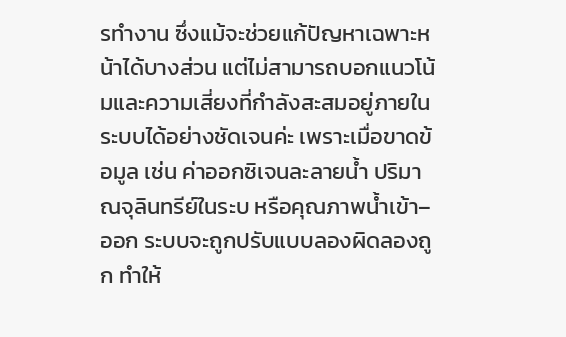รทำงาน ซึ่งแม้จะช่วยแก้ปัญหาเฉพาะหน้าได้บางส่วน แต่ไม่สามารถบอกแนวโน้มและความเสี่ยงที่กำลังสะสมอยู่ภายในระบบได้อย่างชัดเจนค่ะ เพราะเมื่อขาดข้อมูล เช่น ค่าออกซิเจนละลายน้ำ ปริมาณจุลินทรีย์ในระบ หรือคุณภาพน้ำเข้า–ออก ระบบจะถูกปรับแบบลองผิดลองถูก ทำให้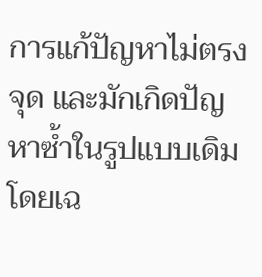การแก้ปัญหาไม่ตรงจุด และมักเกิดปัญหาซ้ำในรูปแบบเดิม โดยเฉ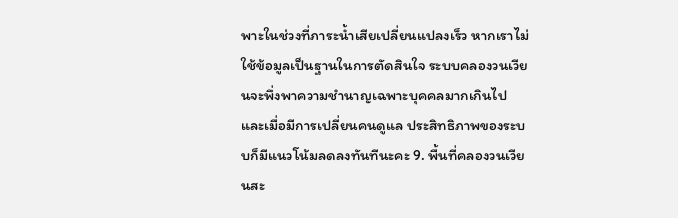พาะในช่วงที่ภาระน้ำเสียเปลี่ยนแปลงเร็ว หากเราไม่ใช้ข้อมูลเป็นฐานในการตัดสินใจ ระบบคลองวนเวียนจะพึ่งพาความชำนาญเฉพาะบุคคลมากเกินไป และเมื่อมีการเปลี่ยนคนดูแล ประสิทธิภาพของระบบก็มีแนวโน้มลดลงทันทีนะคะ 9. พื้นที่คลองวนเวียนสะ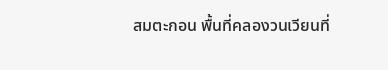สมตะกอน พื้นที่คลองวนเวียนที่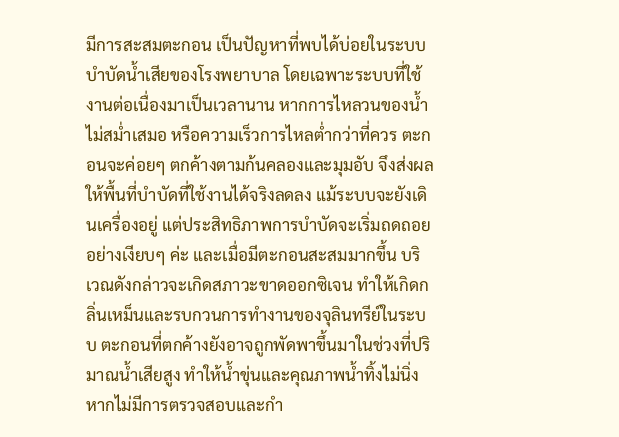มีการสะสมตะกอน เป็นปัญหาที่พบได้บ่อยในระบบบำบัดน้ำเสียของโรงพยาบาล โดยเฉพาะระบบที่ใช้งานต่อเนื่องมาเป็นเวลานาน หากการไหลวนของน้ำไม่สม่ำเสมอ หรือความเร็วการไหลต่ำกว่าที่ควร ตะกอนจะค่อยๆ ตกค้างตามก้นคลองและมุมอับ จึงส่งผลให้พื้นที่บำบัดที่ใช้งานได้จริงลดลง แม้ระบบจะยังเดินเครื่องอยู่ แต่ประสิทธิภาพการบำบัดจะเริ่มถดถอยอย่างเงียบๆ ค่ะ และเมื่อมีตะกอนสะสมมากขึ้น บริเวณดังกล่าวจะเกิดสภาวะขาดออกซิเจน ทำให้เกิดกลิ่นเหม็นและรบกวนการทำงานของจุลินทรีย์ในระบบ ตะกอนที่ตกค้างยังอาจถูกพัดพาขึ้นมาในช่วงที่ปริมาณน้ำเสียสูง ทำให้น้ำขุ่นและคุณภาพน้ำทิ้งไม่นิ่ง หากไม่มีการตรวจสอบและกำ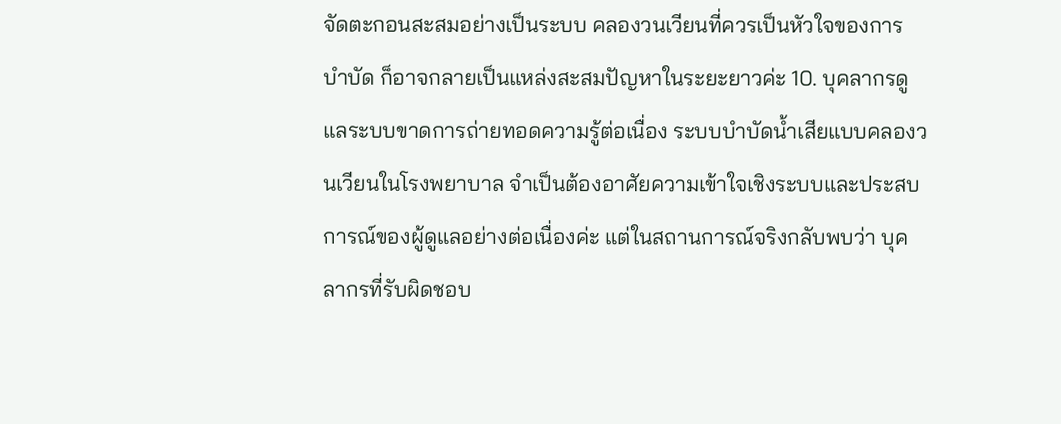จัดตะกอนสะสมอย่างเป็นระบบ คลองวนเวียนที่ควรเป็นหัวใจของการบำบัด ก็อาจกลายเป็นแหล่งสะสมปัญหาในระยะยาวค่ะ 10. บุคลากรดูแลระบบขาดการถ่ายทอดความรู้ต่อเนื่อง ระบบบำบัดน้ำเสียแบบคลองวนเวียนในโรงพยาบาล จำเป็นต้องอาศัยความเข้าใจเชิงระบบและประสบการณ์ของผู้ดูแลอย่างต่อเนื่องค่ะ แต่ในสถานการณ์จริงกลับพบว่า บุคลากรที่รับผิดชอบ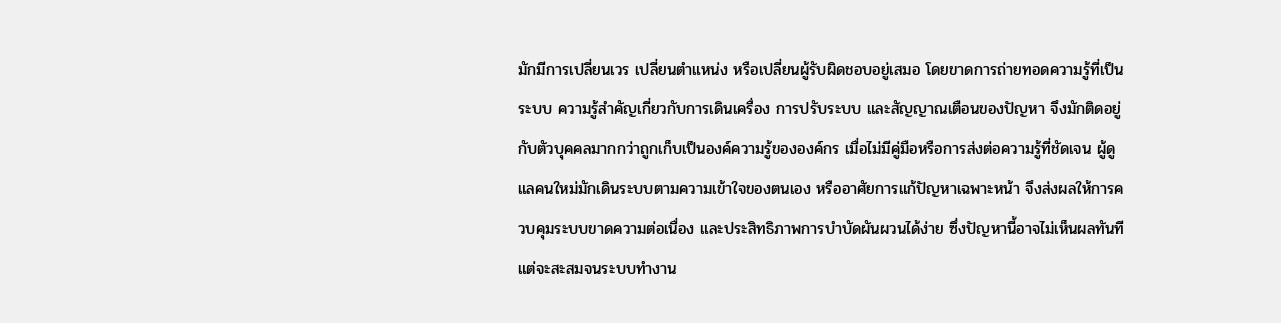มักมีการเปลี่ยนเวร เปลี่ยนตำแหน่ง หรือเปลี่ยนผู้รับผิดชอบอยู่เสมอ โดยขาดการถ่ายทอดความรู้ที่เป็นระบบ ความรู้สำคัญเกี่ยวกับการเดินเครื่อง การปรับระบบ และสัญญาณเตือนของปัญหา จึงมักติดอยู่กับตัวบุคคลมากกว่าถูกเก็บเป็นองค์ความรู้ขององค์กร เมื่อไม่มีคู่มือหรือการส่งต่อความรู้ที่ชัดเจน ผู้ดูแลคนใหม่มักเดินระบบตามความเข้าใจของตนเอง หรืออาศัยการแก้ปัญหาเฉพาะหน้า จึงส่งผลให้การควบคุมระบบขาดความต่อเนื่อง และประสิทธิภาพการบำบัดผันผวนได้ง่าย ซึ่งปัญหานี้อาจไม่เห็นผลทันที แต่จะสะสมจนระบบทำงาน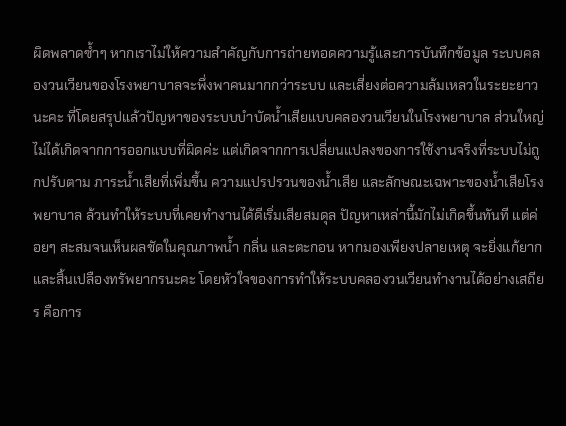ผิดพลาดซ้ำๆ หากเราไม่ให้ความสำคัญกับการถ่ายทอดความรู้และการบันทึกข้อมูล ระบบคลองวนเวียนของโรงพยาบาลจะพึ่งพาคนมากกว่าระบบ และเสี่ยงต่อความล้มเหลวในระยะยาวนะคะ ที่โดยสรุปแล้วปัญหาของระบบบำบัดน้ำเสียแบบคลองวนเวียนในโรงพยาบาล ส่วนใหญ่ไม่ได้เกิดจากการออกแบบที่ผิดค่ะ แต่เกิดจากการเปลี่ยนแปลงของการใช้งานจริงที่ระบบไม่ถูกปรับตาม ภาระน้ำเสียที่เพิ่มขึ้น ความแปรปรวนของน้ำเสีย และลักษณะเฉพาะของน้ำเสียโรงพยาบาล ล้วนทำให้ระบบที่เคยทำงานได้ดีเริ่มเสียสมดุล ปัญหาเหล่านี้มักไม่เกิดขึ้นทันที แต่ค่อยๆ สะสมจนเห็นผลชัดในคุณภาพน้ำ กลิ่น และตะกอน หากมองเพียงปลายเหตุ จะยิ่งแก้ยากและสิ้นเปลืองทรัพยากรนะคะ โดยหัวใจของการทำให้ระบบคลองวนเวียนทำงานได้อย่างเสถียร คือการ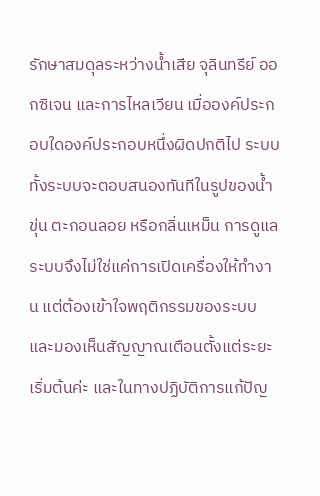รักษาสมดุลระหว่างน้ำเสีย จุลินทรีย์ ออกซิเจน และการไหลเวียน เมื่อองค์ประกอบใดองค์ประกอบหนึ่งผิดปกติไป ระบบทั้งระบบจะตอบสนองทันทีในรูปของน้ำขุ่น ตะกอนลอย หรือกลิ่นเหม็น การดูแลระบบจึงไม่ใช่แค่การเปิดเครื่องให้ทำงาน แต่ต้องเข้าใจพฤติกรรมของระบบ และมองเห็นสัญญาณเตือนตั้งแต่ระยะเริ่มต้นค่ะ และในทางปฏิบัติการแก้ปัญ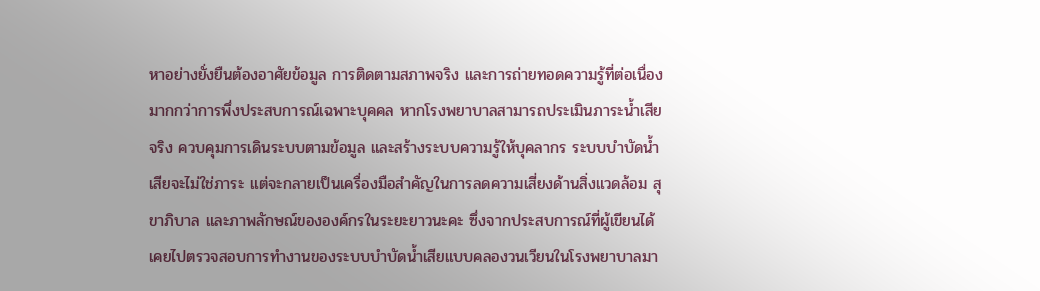หาอย่างยั่งยืนต้องอาศัยข้อมูล การติดตามสภาพจริง และการถ่ายทอดความรู้ที่ต่อเนื่อง มากกว่าการพึ่งประสบการณ์เฉพาะบุคคล หากโรงพยาบาลสามารถประเมินภาระน้ำเสียจริง ควบคุมการเดินระบบตามข้อมูล และสร้างระบบความรู้ให้บุคลากร ระบบบำบัดน้ำเสียจะไม่ใช่ภาระ แต่จะกลายเป็นเครื่องมือสำคัญในการลดความเสี่ยงด้านสิ่งแวดล้อม สุขาภิบาล และภาพลักษณ์ขององค์กรในระยะยาวนะคะ ซึ่งจากประสบการณ์ที่ผู้เขียนได้เคยไปตรวจสอบการทำงานของระบบบำบัดน้ำเสียแบบคลองวนเวียนในโรงพยาบาลมา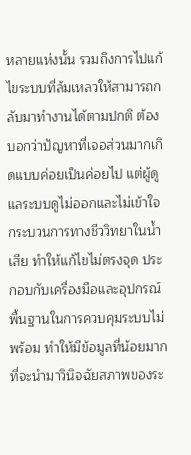หลายแห่งนั้น รวมถึงการไปแก้ไขระบบที่ล้มเหลวให้สามารถกลับมาทำงานได้ตามปกติ ต้องบอกว่าปัญหาที่เจอส่วนมากเกิดแบบค่อยเป็นค่อยไป แต่ผู้ดูแลระบบดูไม่ออกและไม่เข้าใจกระบวนการทางชีววิทยาในน้ำเสีย ทำให้แก้ไขไม่ตรงจุด ประกอบกับเครื่องมือและอุปกรณ์พื้นฐานในการควบคุมระบบไม่พร้อม ทำให้มีข้อมูลที่น้อยมากที่จะนำมาวินิจฉัยสภาพของระ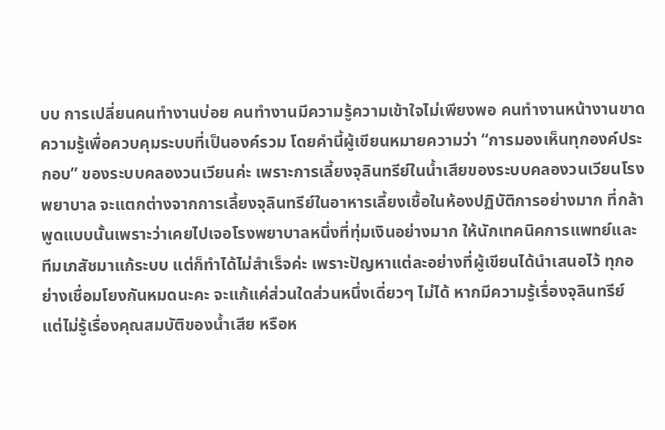บบ การเปลี่ยนคนทำงานบ่อย คนทำงานมีความรู้ความเข้าใจไม่เพียงพอ คนทำงานหน้างานขาดความรู้เพื่อควบคุมระบบที่เป็นองค์รวม โดยคำนี้ผู้เขียนหมายความว่า “การมองเห็นทุกองค์ประกอบ” ของระบบคลองวนเวียนค่ะ เพราะการเลี้ยงจุลินทรีย์ในน้ำเสียของระบบคลองวนเวียนโรงพยาบาล จะแตกต่างจากการเลี้ยงจุลินทรีย์ในอาหารเลี้ยงเชื้อในห้องปฏิบัติการอย่างมาก ที่กล้าพูดแบบนั้นเพราะว่าเคยไปเจอโรงพยาบาลหนึ่งที่ทุ่มเงินอย่างมาก ให้นักเทคนิคการแพทย์และทีมเภสัชมาแก้ระบบ แต่ก็ทำได้ไม่สำเร็จค่ะ เพราะปัญหาแต่ละอย่างที่ผู้เขียนได้นำเสนอไว้ ทุกอย่างเชื่อมโยงกันหมดนะคะ จะแก้แค่ส่วนใดส่วนหนึ่งเดี่ยวๆ ไม่ได้ หากมีความรู้เรื่องจุลินทรีย์ แต่ไม่รู้เรื่องคุณสมบัติของน้ำเสีย หรือห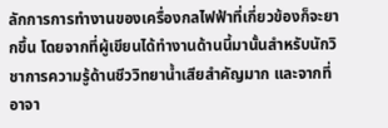ลักการการทำงานของเครื่องกลไฟฟ้าที่เกี่ยวข้องก็จะยากขึ้น โดยจากที่ผู้เขียนได้ทำงานด้านนี้มานั้นสำหรับนักวิชาการความรู้ด้านชีววิทยาน้ำเสียสำคัญมาก และจากที่อาจา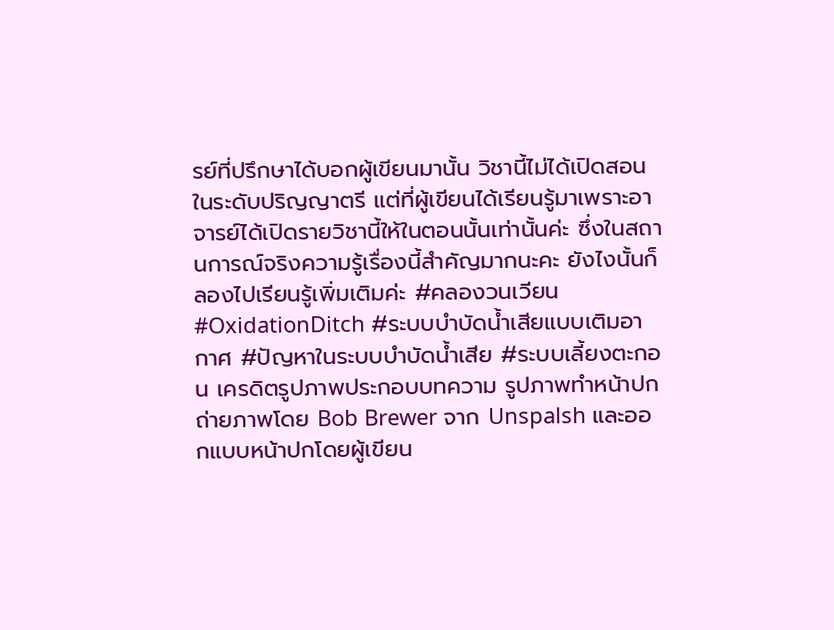รย์ที่ปรึกษาได้บอกผู้เขียนมานั้น วิชานี้ไม่ได้เปิดสอนในระดับปริญญาตรี แต่ที่ผู้เขียนได้เรียนรู้มาเพราะอาจารย์ได้เปิดรายวิชานี้ให้ในตอนนั้นเท่านั้นค่ะ ซึ่งในสถานการณ์จริงความรู้เรื่องนี้สำคัญมากนะคะ ยังไงนั้นก็ลองไปเรียนรู้เพิ่มเติมค่ะ #คลองวนเวียน #OxidationDitch #ระบบบำบัดน้ำเสียแบบเติมอากาศ #ปัญหาในระบบบำบัดน้ำเสีย #ระบบเลี้ยงตะกอน เครดิตรูปภาพประกอบบทความ รูปภาพทำหน้าปก ถ่ายภาพโดย Bob Brewer จาก Unspalsh และออกแบบหน้าปกโดยผู้เขียน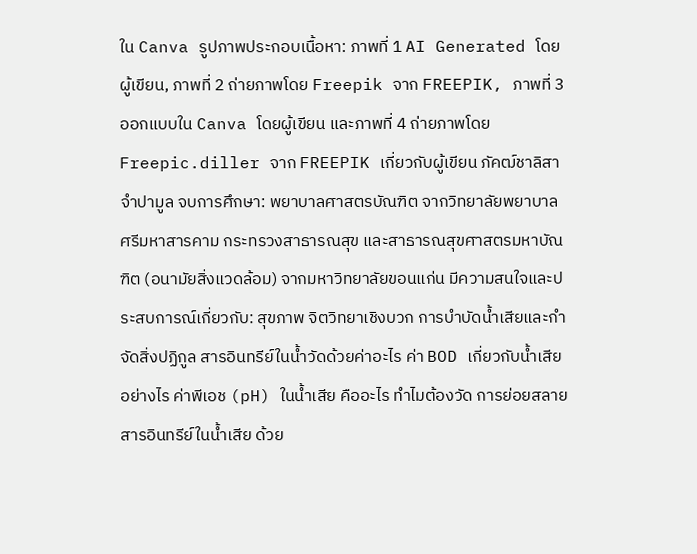ใน Canva รูปภาพประกอบเนื้อหา: ภาพที่ 1 AI Generated โดยผู้เขียน, ภาพที่ 2 ถ่ายภาพโดย Freepik จาก FREEPIK, ภาพที่ 3 ออกแบบใน Canva โดยผู้เขียน และภาพที่ 4 ถ่ายภาพโดย Freepic.diller จาก FREEPIK เกี่ยวกับผู้เขียน ภัคฒ์ชาลิสา จำปามูล จบการศึกษา: พยาบาลศาสตรบัณฑิต จากวิทยาลัยพยาบาลศรีมหาสารคาม กระทรวงสาธารณสุข และสาธารณสุขศาสตรมหาบัณฑิต (อนามัยสิ่งแวดล้อม) จากมหาวิทยาลัยขอนแก่น มีความสนใจและประสบการณ์เกี่ยวกับ: สุขภาพ จิตวิทยาเชิงบวก การบำบัดน้ำเสียและกำจัดสิ่งปฏิกูล สารอินทรีย์ในน้ำวัดด้วยค่าอะไร ค่า BOD เกี่ยวกับน้ำเสียอย่างไร ค่าพีเอช (pH) ในน้ำเสีย คืออะไร ทำไมต้องวัด การย่อยสลายสารอินทรีย์ในน้ำเสีย ด้วย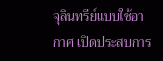จุลินทรีย์แบบใช้อากาศ เปิดประสบการ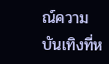ณ์ความบันเทิงที่ห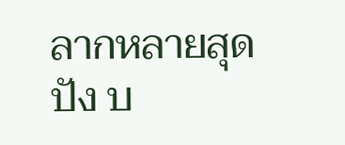ลากหลายสุดปัง บ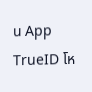น App TrueID โห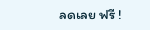ลดเลย ฟรี !